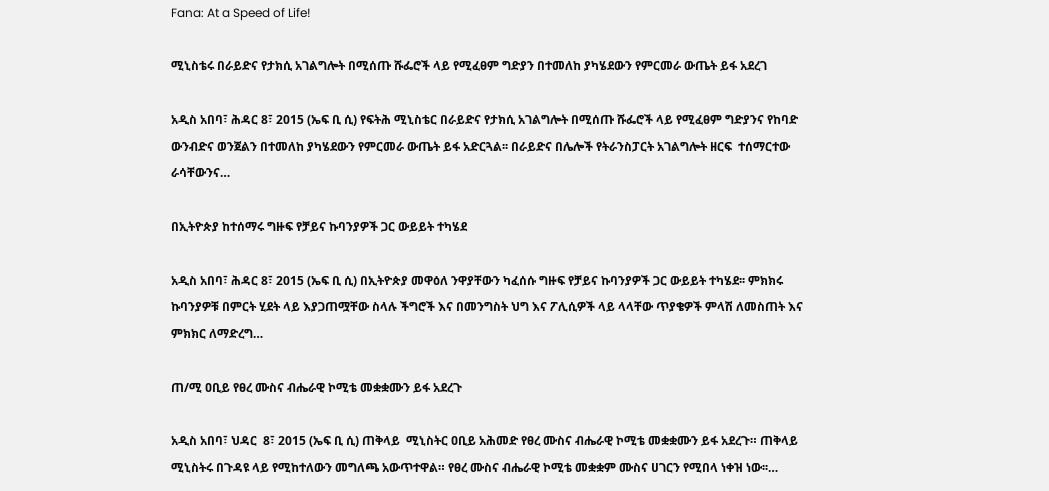Fana: At a Speed of Life!

ሚኒስቴሩ በራይድና የታክሲ አገልግሎት በሚሰጡ ሹፌሮች ላይ የሚፈፀም ግድያን በተመለከ ያካሄደውን የምርመራ ውጤት ይፋ አደረገ

አዲስ አበባ፣ ሕዳር 8፣ 2015 (ኤፍ ቢ ሲ) የፍትሕ ሚኒስቴር በራይድና የታክሲ አገልግሎት በሚሰጡ ሹፌሮች ላይ የሚፈፀም ግድያንና የከባድ ውንብድና ወንጀልን በተመለከ ያካሄደውን የምርመራ ውጤት ይፋ አድርጓል፡፡ በራይድና በሌሎች የትራንስፓርት አገልግሎት ዘርፍ  ተሰማርተው ራሳቸውንና…

በኢትዮጵያ ከተሰማሩ ግዙፍ የቻይና ኩባንያዎች ጋር ውይይት ተካሄደ

አዲስ አበባ፣ ሕዳር 8፣ 2015 (ኤፍ ቢ ሲ) በኢትዮጵያ መዋዕለ ንዋያቸውን ካፈሰሱ ግዙፍ የቻይና ኩባንያዎች ጋር ውይይት ተካሄደ፡፡ ምክክሩ ኩባንያዎቹ በምርት ሂደት ላይ እያጋጠሟቸው ስላሉ ችግሮች እና በመንግስት ህግ እና ፖሊሲዎች ላይ ላላቸው ጥያቄዎች ምላሽ ለመስጠት እና ምክክር ለማድረግ…

ጠ/ሚ ዐቢይ የፀረ ሙስና ብሔራዊ ኮሚቴ መቋቋሙን ይፋ አደረጉ

አዲስ አበባ፣ ህዳር  8፣ 2015 (ኤፍ ቢ ሲ) ጠቅላይ  ሚኒስትር ዐቢይ አሕመድ የፀረ ሙስና ብሔራዊ ኮሚቴ መቋቋሙን ይፋ አደረጉ። ጠቅላይ ሚኒስትሩ በጉዳዩ ላይ የሚከተለውን መግለጫ አውጥተዋል። የፀረ ሙስና ብሔራዊ ኮሚቴ መቋቋም ሙስና ሀገርን የሚበላ ነቀዝ ነው፡፡…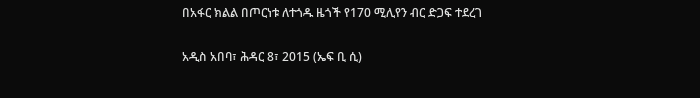በአፋር ክልል በጦርነቱ ለተጎዱ ዜጎች የ170 ሚሊየን ብር ድጋፍ ተደረገ

አዲስ አበባ፣ ሕዳር 8፣ 2015 (ኤፍ ቢ ሲ)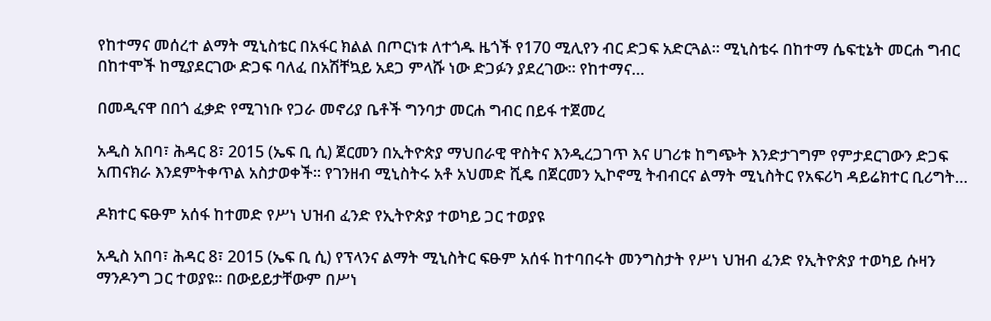የከተማና መሰረተ ልማት ሚኒስቴር በአፋር ክልል በጦርነቱ ለተጎዱ ዜጎች የ170 ሚሊየን ብር ድጋፍ አድርጓል። ሚኒስቴሩ በከተማ ሴፍቲኔት መርሐ ግብር በከተሞች ከሚያደርገው ድጋፍ ባለፈ በአሽቸኳይ አደጋ ምላሹ ነው ድጋፉን ያደረገው። የከተማና…

በመዲናዋ በበጎ ፈቃድ የሚገነቡ የጋራ መኖሪያ ቤቶች ግንባታ መርሐ ግብር በይፋ ተጀመረ

አዲስ አበባ፣ ሕዳር 8፣ 2015 (ኤፍ ቢ ሲ) ጀርመን በኢትዮጵያ ማህበራዊ ዋስትና እንዲረጋገጥ እና ሀገሪቱ ከግጭት እንድታገግም የምታደርገውን ድጋፍ አጠናክራ እንደምትቀጥል አስታወቀች፡፡ የገንዘብ ሚኒስትሩ አቶ አህመድ ሺዴ በጀርመን ኢኮኖሚ ትብብርና ልማት ሚኒስትር የአፍሪካ ዳይሬክተር ቢሪግት…

ዶክተር ፍፁም አሰፋ ከተመድ የሥነ ህዝብ ፈንድ የኢትዮጵያ ተወካይ ጋር ተወያዩ

አዲስ አበባ፣ ሕዳር 8፣ 2015 (ኤፍ ቢ ሲ) የፕላንና ልማት ሚኒስትር ፍፁም አሰፋ ከተባበሩት መንግስታት የሥነ ህዝብ ፈንድ የኢትዮጵያ ተወካይ ሱዛን ማንዶንግ ጋር ተወያዩ፡፡ በውይይታቸውም በሥነ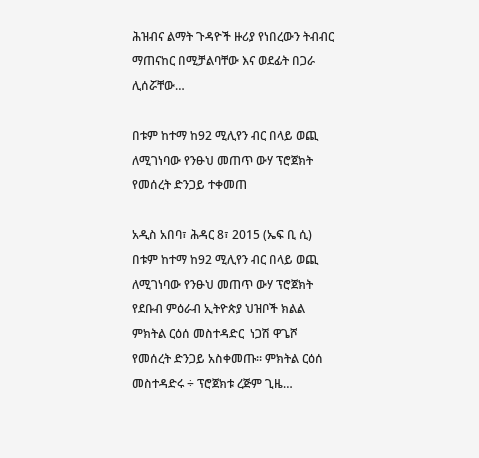ሕዝብና ልማት ጉዳዮች ዙሪያ የነበረውን ትብብር ማጠናከር በሚቻልባቸው እና ወደፊት በጋራ ሊሰሯቸው…

በቱም ከተማ ከ92 ሚሊየን ብር በላይ ወጪ ለሚገነባው የንፁህ መጠጥ ውሃ ፕሮጀክት የመሰረት ድንጋይ ተቀመጠ

አዲስ አበባ፣ ሕዳር 8፣ 2015 (ኤፍ ቢ ሲ) በቱም ከተማ ከ92 ሚሊየን ብር በላይ ወጪ ለሚገነባው የንፁህ መጠጥ ውሃ ፕሮጀክት የደቡብ ምዕራብ ኢትዮጵያ ህዝቦች ክልል ምክትል ርዕሰ መስተዳድር  ነጋሽ ዋጌሾ የመሰረት ድንጋይ አስቀመጡ፡፡ ምክትል ርዕሰ መስተዳድሩ ÷ ፕሮጀክቱ ረጅም ጊዜ…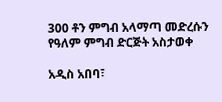300 ቶን ምግብ አላማጣ መድረሱን የዓለም ምግብ ድርጅት አስታወቀ

አዲስ አበባ፣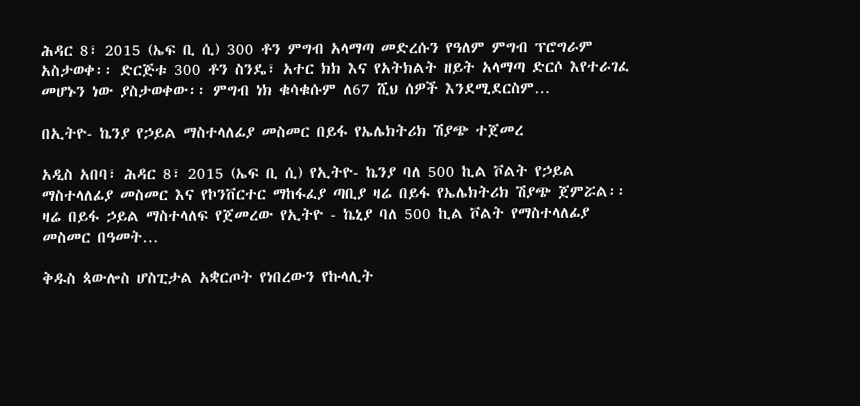ሕዳር 8፣ 2015 (ኤፍ ቢ ሲ) 300 ቶን ምግብ አላማጣ መድረሱን የዓለም ምግብ ፕሮግራም አስታወቀ፡፡ ድርጅቱ 300 ቶን ስንዴ፣ አተር ክክ እና የአትክልት ዘይት አላማጣ ድርሶ እየተራገፈ መሆኑን ነው ያስታወቀው፡፡ ምግብ ነክ ቁሳቁሱም ለ67 ሺህ ሰዎች እንደሚደርስም…

በኢትዮ- ኬንያ የኃይል ማስተላለፊያ መስመር በይፋ የኤሌክትሪክ ሽያጭ ተጀመረ

አዲስ አበባ፣ ሕዳር 8፣ 2015 (ኤፍ ቢ ሲ) የኢትዮ- ኬንያ ባለ 500 ኪል ቮልት የኃይል ማስተላለፊያ መስመር እና የኮንቨርተር ማከፋፈያ ጣቢያ ዛሬ በይፋ የኤሌክትሪክ ሽያጭ ጀምሯል፡፡ ዛሬ በይፋ ኃይል ማስተላለፍ የጀመረው የኢትዮ - ኬኒያ ባለ 500 ኪል ቮልት የማስተላለፊያ መስመር በዓመት…

ቅዱስ ጳውሎስ ሆስፒታል አቋርጦት የነበረውን የኩላሊት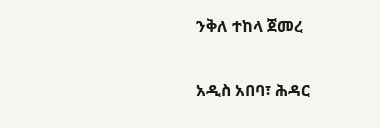ንቅለ ተከላ ጀመረ

አዲስ አበባ፣ ሕዳር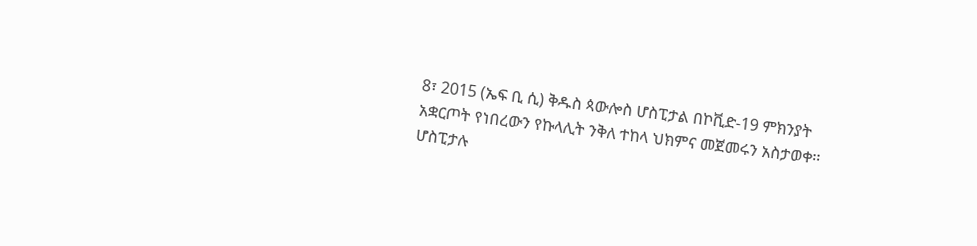8፣ 2015 (ኤፍ ቢ ሲ) ቅዱስ ጳውሎስ ሆስፒታል በኮቪድ-19 ምክንያት አቋርጦት የነበረውን የኩላሊት ንቅለ ተከላ ህክምና መጀመሩን አስታወቀ፡፡ ሆስፒታሉ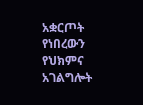አቋርጦት የነበረውን የህክምና አገልግሎት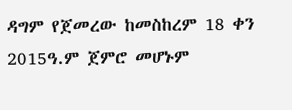ዳግም የጀመረው ከመስከረም 18 ቀን 2015ዓ.ም ጀምሮ መሆኑም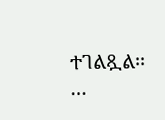ተገልጿል፡፡…